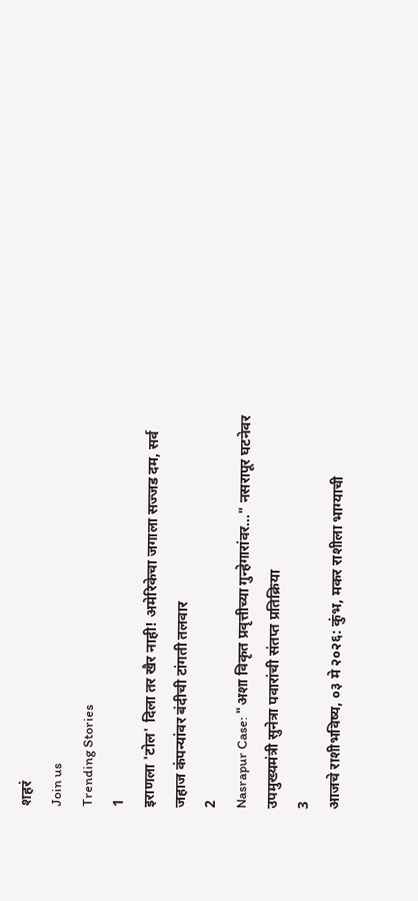शहरं
Join us
Trending Stories
1
इराणला 'टोल' दिला तर खैर नाही! अमेरिकेचा जगाला सज्जड दम, सर्व जहाज कंपन्यांवर बंदीची टांगती तलवार
2
Nasrapur Case: "अशा विकृत प्रवृत्तीच्या गुन्हेगारांवर..." नसरापूर घटनेवर उपमुख्यमंत्री सुनेत्रा पवारांची संतप्त प्रतिक्रिया
3
आजचे राशीभविष्य, ०३ मे २०२६: कुंभ, मकर राशीला भाग्याची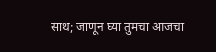साथ; जाणून घ्या तुमचा आजचा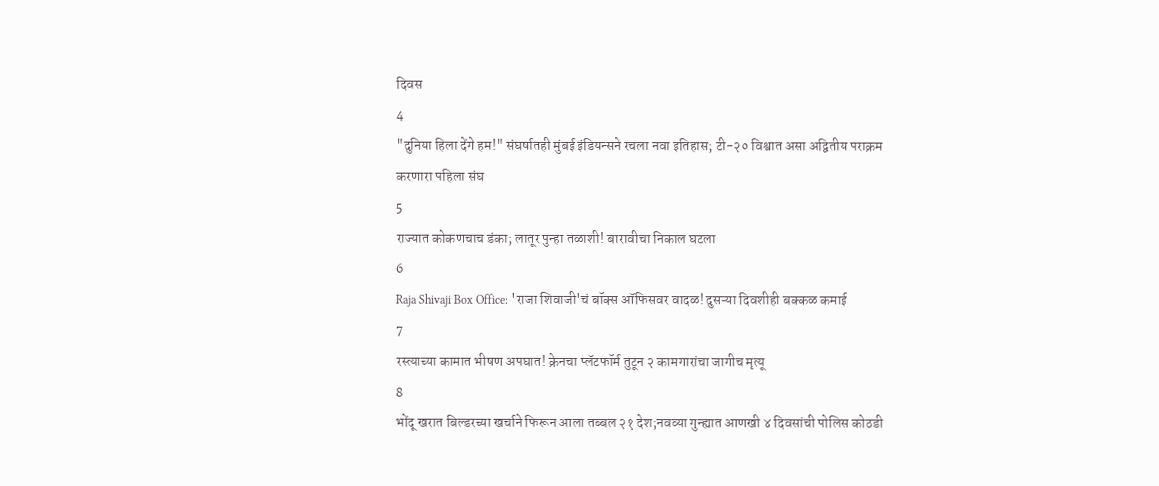दिवस
4
"दुनिया हिला देंगे हम!" संघर्षातही मुंबई इंडियन्सने रचला नवा इतिहास; टी-२० विश्वात असा अद्वितीय पराक्रम करणारा पहिला संघ
5
राज्यात कोकणचाच डंका; लातूर पुन्हा तळाशी! बारावीचा निकाल घटला
6
Raja Shivaji Box Office: 'राजा शिवाजी'चं बॉक्स ऑफिसवर वादळ! दुसऱ्या दिवशीही बक्कळ कमाई
7
रस्त्याच्या कामात भीषण अपघात! क्रेनचा प्लॅटफॉर्म तुटून २ कामगारांचा जागीच मृत्यू
8
भोंदू खरात बिल्डरच्या खर्चाने फिरून आला तब्बल २१ देश;नवव्या गुन्ह्यात आणखी ४ दिवसांची पोलिस कोठडी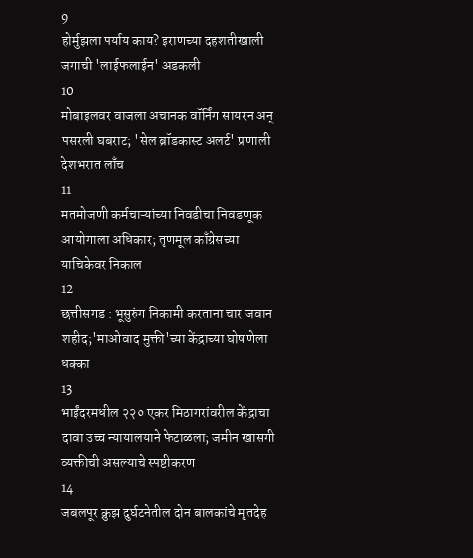9
होर्मुझला पर्याय काय? इराणच्या दहशतीखाली जगाची 'लाईफलाईन' अडकली
10
मोबाइलवर वाजला अचानक वॉर्निंग सायरन अन् पसरली घबराट; 'सेल ब्रॉडकास्ट अलर्ट' प्रणाली देशभरात लाँच
11
मतमोजणी कर्मचाऱ्यांच्या निवडीचा निवडणूक आयोगाला अधिकार; तृणमूल काँग्रेसच्या याचिकेवर निकाल
12
छत्तीसगड : भूसुरुंग निकामी करताना चार जवान शहीद;'माओवाद मुक्ती'च्या केंद्राच्या घोषणेला धक्का
13
भाईंदरमधील २२० एकर मिठागरांवरील केंद्राचा दावा उच्च न्यायालयाने फेटाळला; जमीन खासगी व्यक्तीची असल्याचे स्पष्टीकरण
14
जबलपूर क्रुझ दुर्घटनेतील दोन बालकांचे मृतदेह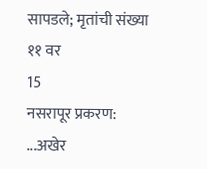सापडले; मृतांची संख्या ११ वर
15
नसरापूर प्रकरण: ...अखेर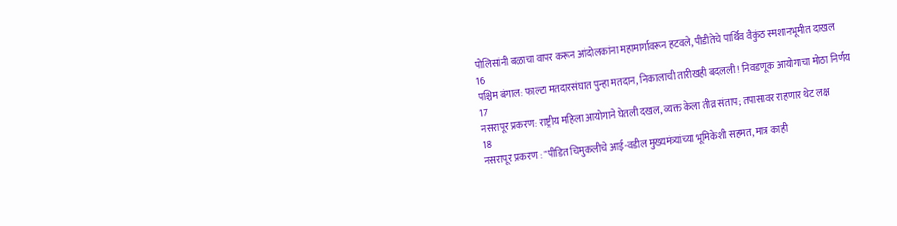पोलिसांनी बळाचा वापर करून आंदोलकांना महामार्गावरून हटवले, पीडीतेचे पार्थिव वैकुंठ स्मशानभूमीत दाखल
16
पश्चिम बंगाल: फाल्टा मतदारसंघात पुन्हा मतदान, निकालाची तारीखही बदलली! निवडणूक आयोगाचा मोठा निर्णय
17
नसरापूर प्रकरण: राष्ट्रीय महिला आयोगाने घेतली दखल, व्यक्त केला तीव्र संताप; तपासावर राहणार थेट लक्ष
18
नसरापूर प्रकरण : "पीडित चिमुकलीचे आई-वडील मुख्यमंत्र्यांच्या भूमिकेशी सहमत, मात्र काही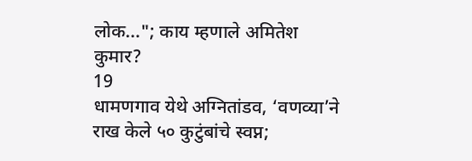लोक..."; काय म्हणाले अमितेश कुमार?
19
धामणगाव येथे अग्नितांडव, ‘वणव्या’ने राख केले ५० कुटुंबांचे स्वप्न;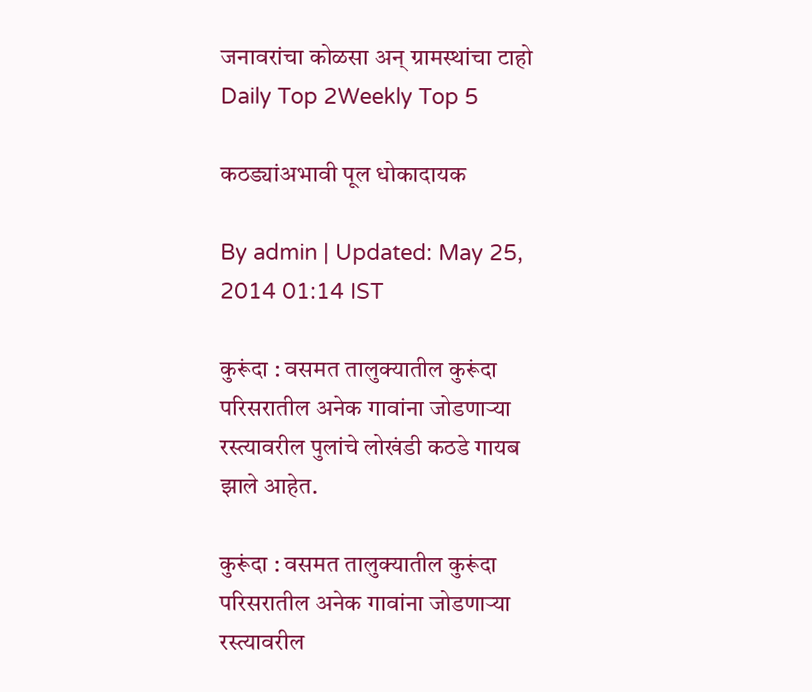जनावरांचा कोळसा अन् ग्रामस्थांचा टाहो
Daily Top 2Weekly Top 5

कठड्यांअभावी पूल धोकादायक

By admin | Updated: May 25, 2014 01:14 IST

कुरूंदा : वसमत तालुक्यातील कुरूंदा परिसरातील अनेक गावांना जोडणार्‍या रस्त्यावरील पुलांचे लोखंडी कठडे गायब झाले आहेत.

कुरूंदा : वसमत तालुक्यातील कुरूंदा परिसरातील अनेक गावांना जोडणार्‍या रस्त्यावरील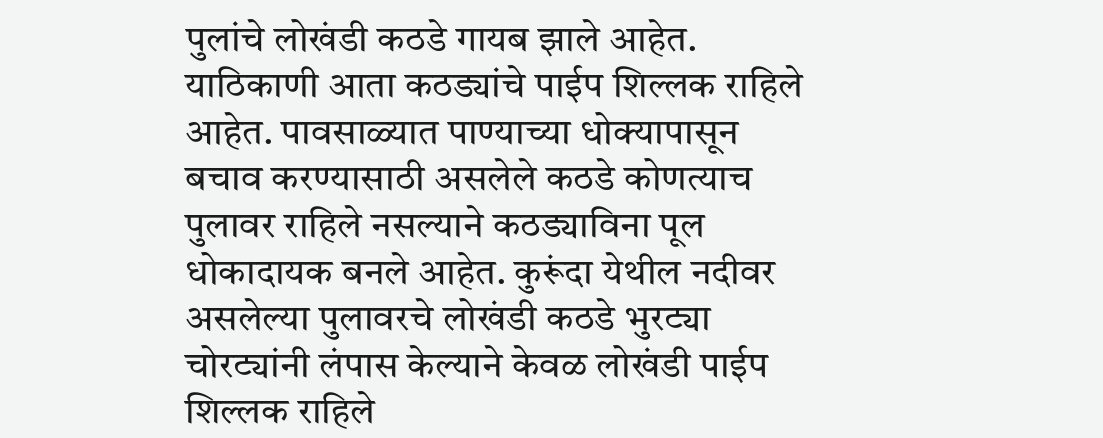पुलांचे लोखंडी कठडे गायब झाले आहेत. याठिकाणी आता कठड्यांचे पाईप शिल्लक राहिले आहेत. पावसाळ्यात पाण्याच्या धोक्यापासून बचाव करण्यासाठी असलेले कठडे कोणत्याच पुलावर राहिले नसल्याने कठड्याविना पूल धोकादायक बनले आहेत. कुरूंदा येथील नदीवर असलेल्या पुलावरचे लोखंडी कठडे भुरट्या चोरट्यांनी लंपास केल्याने केवळ लोखंडी पाईप शिल्लक राहिले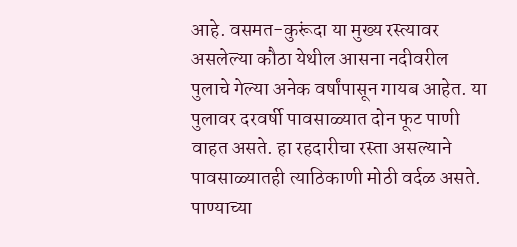आहे. वसमत-कुरूंदा या मुख्य रस्त्यावर असलेल्या कौठा येथील आसना नदीवरील पुलाचे गेल्या अनेक वर्षांपासून गायब आहेत. या पुलावर दरवर्षी पावसाळ्यात दोन फूट पाणी वाहत असते. हा रहदारीचा रस्ता असल्याने पावसाळ्यातही त्याठिकाणी मोठी वर्दळ असते. पाण्याच्या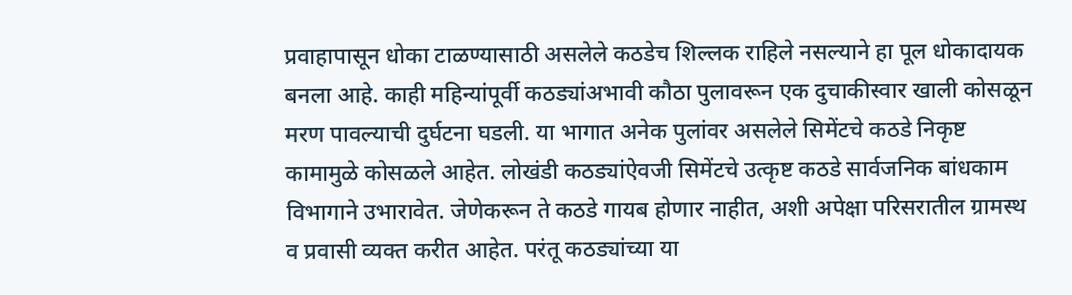प्रवाहापासून धोका टाळण्यासाठी असलेले कठडेच शिल्लक राहिले नसल्याने हा पूल धोकादायक बनला आहे. काही महिन्यांपूर्वी कठड्यांअभावी कौठा पुलावरून एक दुचाकीस्वार खाली कोसळून मरण पावल्याची दुर्घटना घडली. या भागात अनेक पुलांवर असलेले सिमेंटचे कठडे निकृष्ट कामामुळे कोसळले आहेत. लोखंडी कठड्यांऐवजी सिमेंटचे उत्कृष्ट कठडे सार्वजनिक बांधकाम विभागाने उभारावेत. जेणेकरून ते कठडे गायब होणार नाहीत, अशी अपेक्षा परिसरातील ग्रामस्थ व प्रवासी व्यक्त करीत आहेत. परंतू कठड्यांच्या या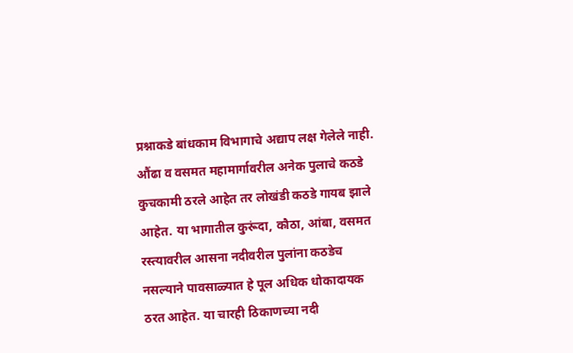प्रश्नाकडे बांधकाम विभागाचे अद्याप लक्ष गेलेले नाही. औंढा व वसमत महामार्गावरील अनेक पुलाचे कठडे कुचकामी ठरले आहेत तर लोखंडी कठडे गायब झाले आहेत. या भागातील कुरूंदा, कौठा, आंबा, वसमत रस्त्यावरील आसना नदीवरील पुलांना कठडेच नसल्याने पावसाळ्यात हे पूल अधिक धोकादायक ठरत आहेत. या चारही ठिकाणच्या नदी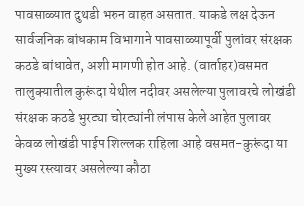पावसाळ्यात दुथडी भरुन वाहत असतात. याकडे लक्ष देऊन सार्वजनिक बांधकाम विभागाने पावसाळ्यापूर्वी पुलांवर संरक्षक कठडे बांधावेत, अशी मागणी होत आहे. (वार्ताहर)वसमत तालुक्यातील कुरूंदा येथील नदीवर असलेल्या पुलावरचे लोखंडी संरक्षक कठडे भुरट्या चोरट्यांनी लंपास केले आहेत पुलावर केवळ लोखंडी पाईप शिल्लक राहिला आहे वसमत-कुरूंदा या मुख्य रस्त्यावर असलेल्या कौठा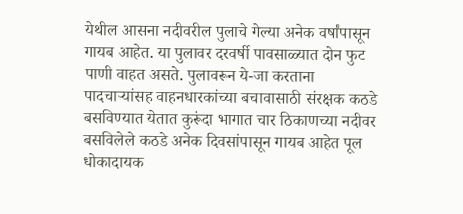येथील आसना नदीवरील पुलाचे गेल्या अनेक वर्षांपासून गायब आहेत. या पुलावर दरवर्षी पावसाळ्यात दोन फुट पाणी वाहत असते. पुलावरून ये-जा करताना पादचार्‍यांसह वाहनधारकांच्या बचावासाठी संरक्षक कठडे बसविण्यात येतात कुरूंदा भागात चार ठिकाणच्या नदीवर बसविलेले कठडे अनेक दिवसांपासून गायब आहेत पूल धोकादायक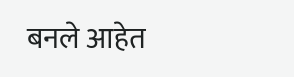बनले आहेत